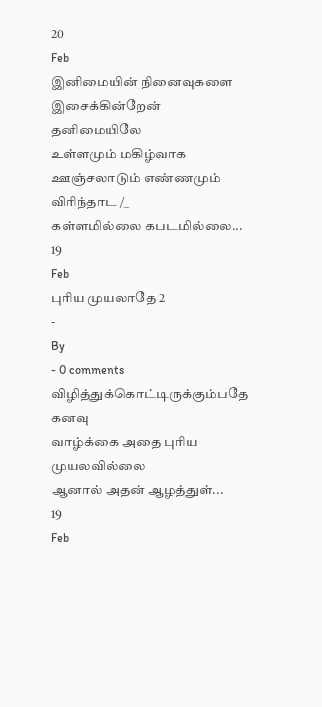20
Feb
இனிமையின் நினைவுகளை இசைக்கின்றேன் தனிமையிலே
உள்ளமும் மகிழ்வாக ஊஞ்சலாடும் எண்ணமும் விரிந்தாட /_
கள்ளமில்லை கபடமில்லை...
19
Feb
புரிய முயலாதே 2
-
By
- 0 comments
விழித்துக்கொட்டிருக்கும்பதே கனவு
வாழ்க்கை அதை புரிய முயலவில்லை
ஆனால் அதன் ஆழத்துள்...
19
Feb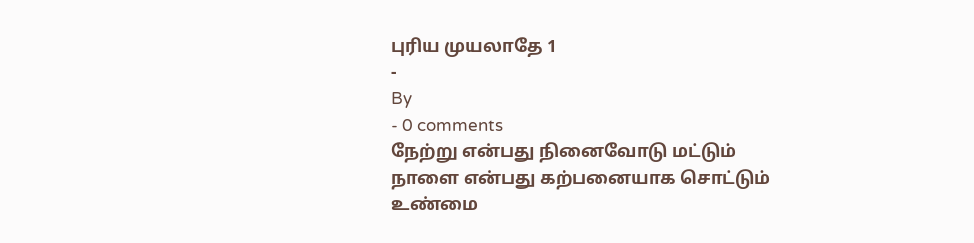புரிய முயலாதே 1
-
By
- 0 comments
நேற்று என்பது நினைவோடு மட்டும்
நாளை என்பது கற்பனையாக சொட்டும்
உண்மை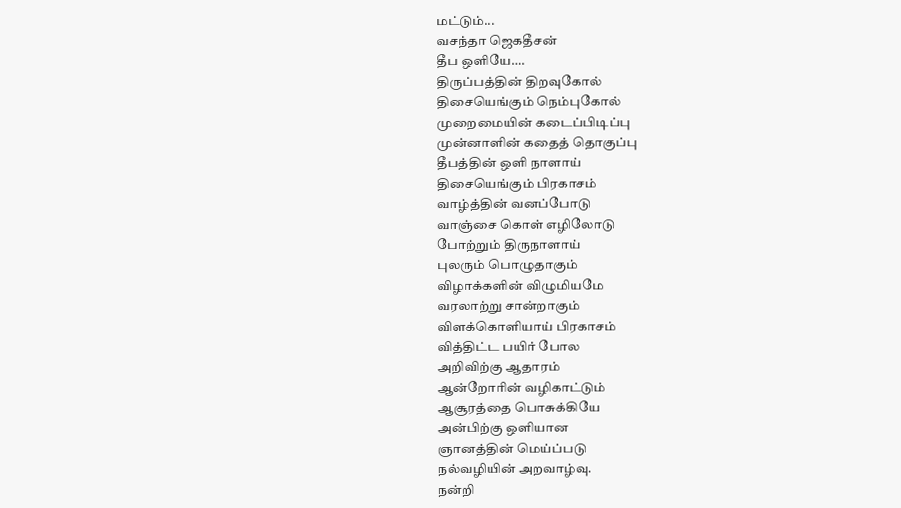மட்டும்...
வசந்தா ஜெகதீசன்
தீப ஒளியே….
திருப்பத்தின் திறவுகோல்
திசையெங்கும் நெம்புகோல்
முறைமையின் கடைப்பிடிப்பு
முன்னாளின் கதைத் தொகுப்பு
தீபத்தின் ஒளி நாளாய்
திசையெங்கும் பிரகாசம்
வாழ்த்தின் வனப்போடு
வாஞ்சை கொள் எழிலோடு
போற்றும் திருநாளாய்
புலரும் பொழுதாகும்
விழாக்களின் விழுமியமே
வரலாற்று சான்றாகும்
விளக்கொளியாய் பிரகாசம்
வித்திட்ட பயிர் போல
அறிவிற்கு ஆதாரம்
ஆன்றோரின் வழிகாட்டும்
ஆசூரத்தை பொசுக்கியே
அன்பிற்கு ஒளியான
ஞானத்தின் மெய்ப்படு
நல்வழியின் அறவாழ்வு.
நன்றி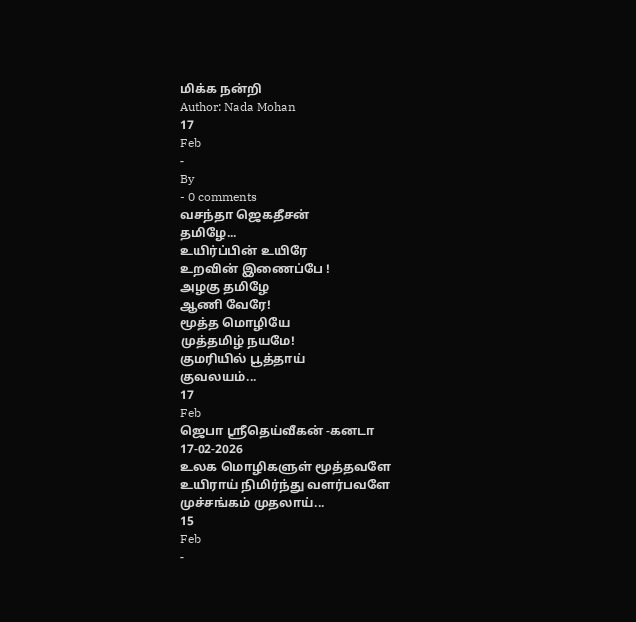மிக்க நன்றி
Author: Nada Mohan
17
Feb
-
By
- 0 comments
வசந்தா ஜெகதீசன்
தமிழே...
உயிர்ப்பின் உயிரே
உறவின் இணைப்பே !
அழகு தமிழே
ஆணி வேரே!
மூத்த மொழியே
முத்தமிழ் நயமே!
குமரியில் பூத்தாய்
குவலயம்...
17
Feb
ஜெபா ஸ்ரீதெய்வீகன் -கனடா
17-02-2026
உலக மொழிகளுள் மூத்தவளே
உயிராய் நிமிர்ந்து வளர்பவளே
முச்சங்கம் முதலாய்...
15
Feb
-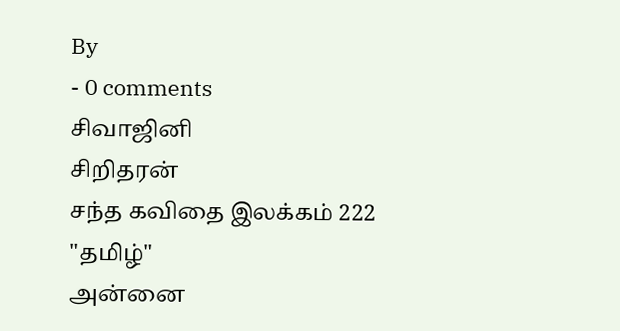By
- 0 comments
சிவாஜினி
சிறிதரன்
சந்த கவிதை இலக்கம் 222
"தமிழ்"
அன்னை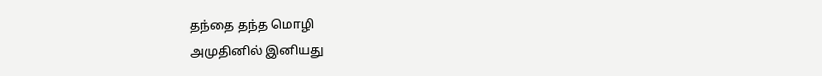தந்தை தந்த மொழி
அமுதினில் இனியது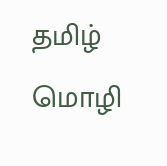தமிழ் மொழி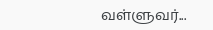வள்ளுவர்...